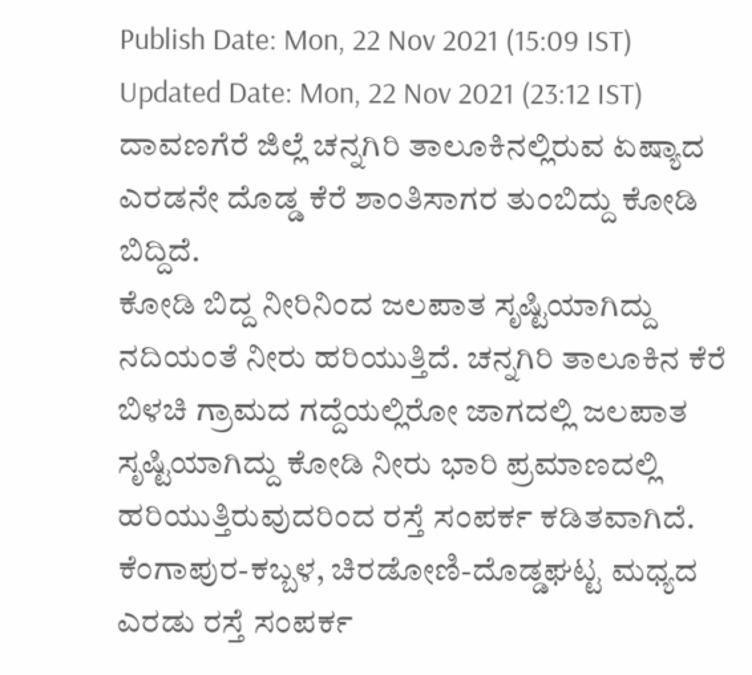Publish Date: Mon, 22 Nov 2021 (15:09 IST)
Updated Date: Mon, 22 Nov 2021 (23:12 IST)
ದಾವಣಗೆರೆ ಜಿಲ್ಲೆ ಚನ್ನಗಿರಿ ತಾಲೂಕಿನಲ್ಲಿರುವ ಏಷ್ಯಾದ ಎರಡನೇ ದೊಡ್ಡ ಕೆರೆ ಶಾಂತಿಸಾಗರ ತುಂಬಿದ್ದು ಕೋಡಿ ಬಿದ್ದಿದೆ.
ಕೋಡಿ ಬಿದ್ದ ನೀರಿನಿಂದ ಜಲಪಾತ ಸೃಷ್ಟಿಯಾಗಿದ್ದು ನದಿಯಂತೆ ನೀರು ಹರಿಯುತ್ತಿದೆ. ಚನ್ನಗಿರಿ ತಾಲೂಕಿನ ಕೆರೆ ಬಿಳಚಿ ಗ್ರಾಮದ ಗದ್ದೆಯಲ್ಲಿರೋ ಜಾಗದಲ್ಲಿ ಜಲಪಾತ ಸೃಷ್ಟಿಯಾಗಿದ್ದು ಕೋಡಿ ನೀರು ಭಾರಿ ಪ್ರಮಾಣದಲ್ಲಿ ಹರಿಯುತ್ತಿರುವುದರಿಂದ ರಸ್ತೆ ಸಂಪರ್ಕ ಕಡಿತವಾಗಿದೆ. ಕೆಂಗಾಪುರ-ಕಬ್ಬಳ, ಚಿರಡೋಣಿ-ದೊಡ್ಡಘಟ್ಟ ಮಧ್ಯದ ಎರಡು ರಸ್ತೆ ಸಂಪರ್ಕ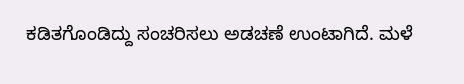ಕಡಿತಗೊಂಡಿದ್ದು ಸಂಚರಿಸಲು ಅಡಚಣೆ ಉಂಟಾಗಿದೆ. ಮಳೆ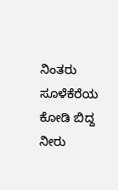ನಿಂತರು ಸೂಳೆಕೆರೆಯ ಕೋಡಿ ಬಿದ್ದ ನೀರು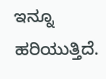ಇನ್ನೂ ಹರಿಯುತ್ತಿದೆ.